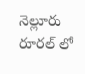నెల్లూరు రూరల్ లో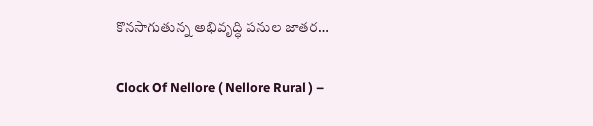కొనసాగుతున్న అభివృద్ధి పనుల జాతర…

Clock Of Nellore ( Nellore Rural ) –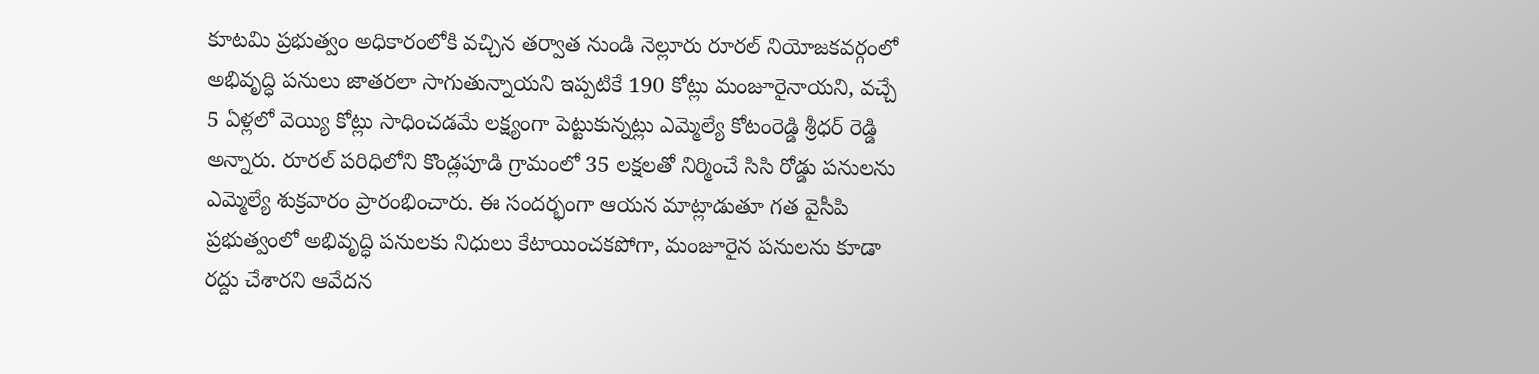కూటమి ప్రభుత్వం అధికారంలోకి వచ్చిన తర్వాత నుండి నెల్లూరు రూరల్ నియోజకవర్గంలో అభివృద్ధి పనులు జాతరలా సాగుతున్నాయని ఇప్పటికే 190 కోట్లు మంజూరైనాయని, వచ్చే 5 ఏళ్లలో వెయ్యి కోట్లు సాధించడమే లక్ష్యంగా పెట్టుకున్నట్లు ఎమ్మెల్యే కోటంరెడ్డి శ్రీధర్ రెడ్డి అన్నారు. రూరల్ పరిధిలోని కొండ్లపూడి గ్రామంలో 35 లక్షలతో నిర్మించే సిసి రోడ్డు పనులను ఎమ్మెల్యే శుక్రవారం ప్రారంభించారు. ఈ సందర్భంగా ఆయన మాట్లాడుతూ గత వైసీపి ప్రభుత్వంలో అభివృద్ధి పనులకు నిధులు కేటాయించకపోగా, మంజూరైన పనులను కూడా రద్దు చేశారని ఆవేదన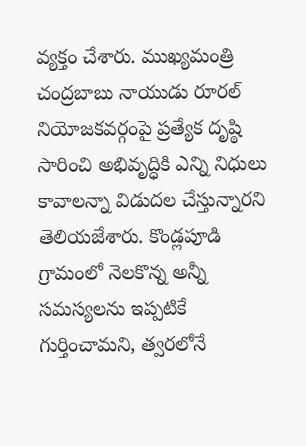వ్యక్తం చేశారు. ముఖ్యమంత్రి చంద్రబాబు నాయుడు రూరల్ నియోజకవర్గంపై ప్రత్యేక దృష్ఠి సారించి అభివృద్ధికి ఎన్ని నిధులు కావాలన్నా విడుదల చేస్తున్నారని తెలియజేశారు. కొండ్లపూడి గ్రామంలో నెలకొన్న అన్నీ సమస్యలను ఇప్పటికే గుర్తించామని, త్వరలోనే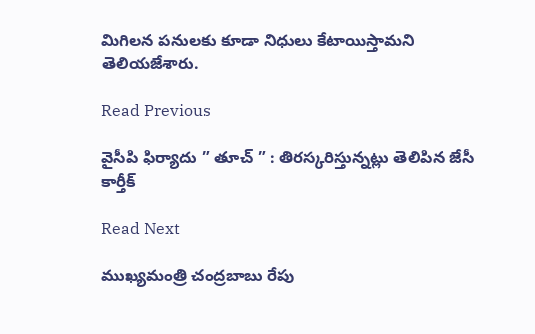మిగిలన పనులకు కూడా నిధులు కేటాయిస్తామని తెలియజేశారు.

Read Previous

వైసీపి ఫిర్యాదు ” తూచ్ ” : తిరస్కరిస్తున్నట్లు తెలిపిన జేసీ కార్తీక్

Read Next

ముఖ్యమంత్రి చంద్రబాబు రేపు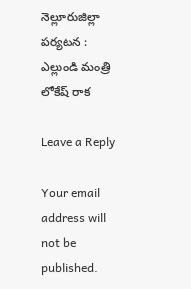నెల్లూరుజిల్లా పర్యటన : ఎల్లుండి మంత్రి లోకేష్ రాక

Leave a Reply

Your email address will not be published.